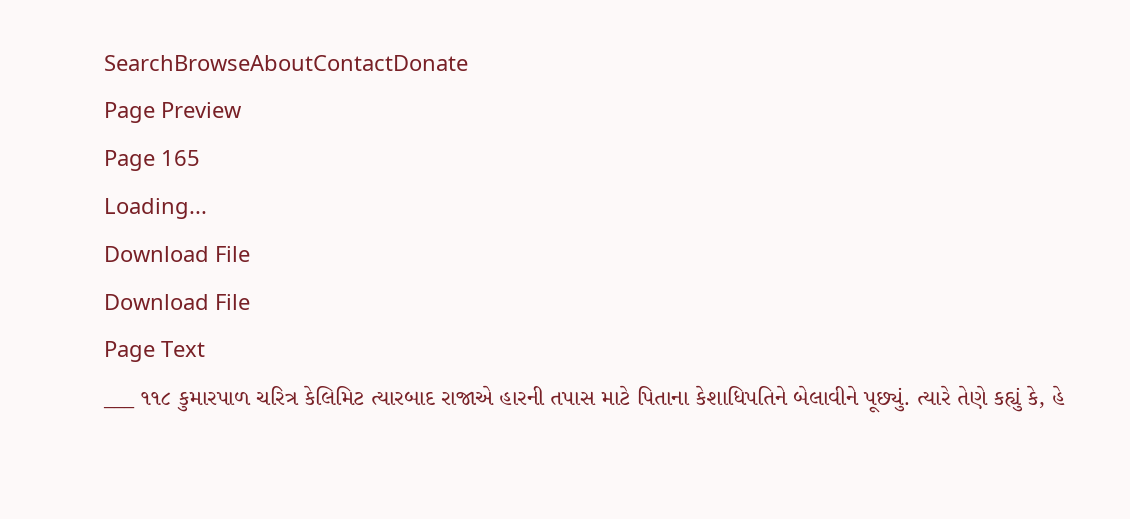SearchBrowseAboutContactDonate
Page Preview
Page 165
Loading...
Download File
Download File
Page Text
___ ૧૧૮ કુમારપાળ ચરિત્ર કેલિમિટ ત્યારબાદ રાજાએ હારની તપાસ માટે પિતાના કેશાધિપતિને બેલાવીને પૂછ્યું. ત્યારે તેણે કહ્યું કે, હે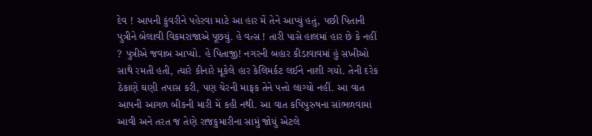દેવ ! આપની કુંવરીને પહેરવા માટે આ હાર મેં તેને આપ્યું હતું, પછી પિતાની પુત્રીને બેલાવી વિકમરાજાએ પૂછયું. હે વત્સ ! તારી પાસે હાલમાં હાર છે કે નહીં ? પુત્રીએ જવાબ આપ્યો. હે પિતાજી! નગરની બહાર કીડાવાવમાં હું સખીઓ સાથે રમતી હતી, ત્યારે કીનારે મૂકેલે હાર કેલિમર્કટ લઈને નાશી ગયો. તેની દરેક ઠેકાણે ઘણી તપાસ કરી, પણ ચેરની માફક તેને પત્તો લાગ્યો નહીં. આ વાત આપની આગળ બીકની મારી મેં કહી નથી. આ વાત કપિપુરુષના સાંભળવામાં આવી અને તરત જ તેણે રાજકુમારીના સામું જોયું એટલે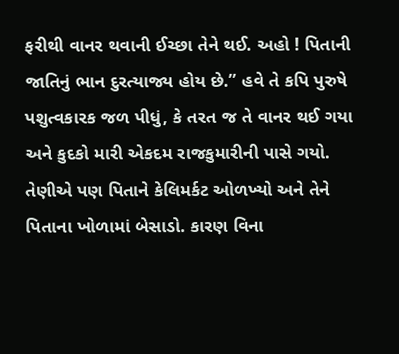ફરીથી વાનર થવાની ઈચ્છા તેને થઈ. અહો ! પિતાની જાતિનું ભાન દુરત્યાજ્ય હોય છે.” હવે તે કપિ પુરુષે પશુત્વકારક જળ પીધું, કે તરત જ તે વાનર થઈ ગયા અને કુદકો મારી એકદમ રાજકુમારીની પાસે ગયો. તેણીએ પણ પિતાને કેલિમર્કટ ઓળખ્યો અને તેને પિતાના ખોળામાં બેસાડો. કારણ વિના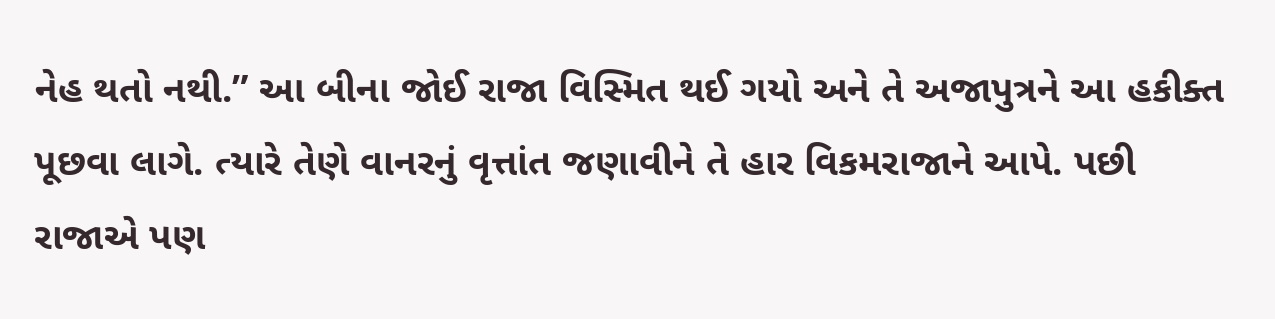નેહ થતો નથી.” આ બીના જોઈ રાજા વિસ્મિત થઈ ગયો અને તે અજાપુત્રને આ હકીક્ત પૂછવા લાગે. ત્યારે તેણે વાનરનું વૃત્તાંત જણાવીને તે હાર વિકમરાજાને આપે. પછી રાજાએ પણ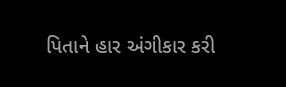પિતાને હાર અંગીકાર કરી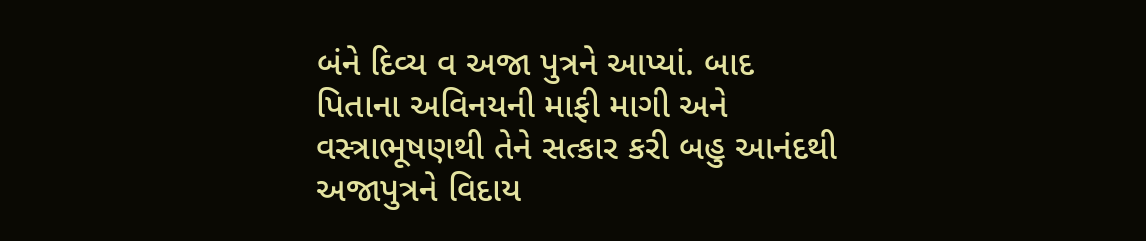બંને દિવ્ય વ અજા પુત્રને આપ્યાં. બાદ પિતાના અવિનયની માફી માગી અને વસ્ત્રાભૂષણથી તેને સત્કાર કરી બહુ આનંદથી અજાપુત્રને વિદાય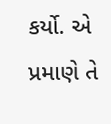કર્યો. એ પ્રમાણે તે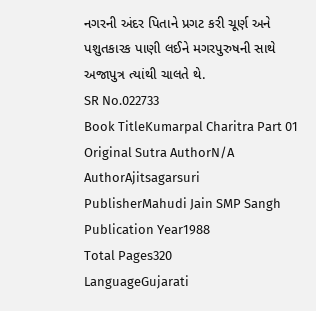નગરની અંદર પિતાને પ્રગટ કરી ચૂર્ણ અને પશુતકારક પાણી લઈને મગરપુરુષની સાથે અજાપુત્ર ત્યાંથી ચાલતે થે.
SR No.022733
Book TitleKumarpal Charitra Part 01
Original Sutra AuthorN/A
AuthorAjitsagarsuri
PublisherMahudi Jain SMP Sangh
Publication Year1988
Total Pages320
LanguageGujarati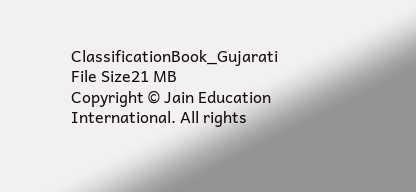ClassificationBook_Gujarati
File Size21 MB
Copyright © Jain Education International. All rights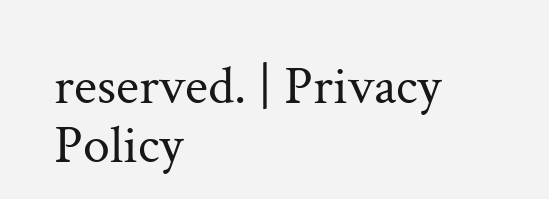reserved. | Privacy Policy